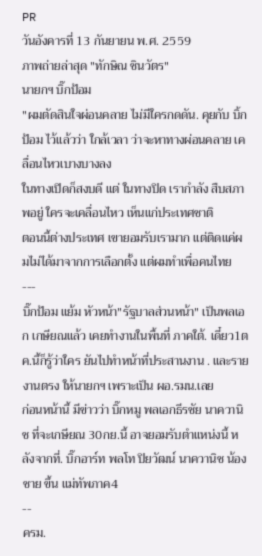PR
วันอังคารที่ 13 กันยายน พ.ศ. 2559
ภาพถ่ายล่าสุด "ทักษิณ ชินวัตร"
นายกฯ บิ๊กป้อม
"ผมตัดสินใจผ่อนคลาย ไม่มีใครกดดัน. คุยกับ บิ้กป้อม ไว้แล้วว่า ใกล้เวลา ว่าจะหาทางผ่อนคลาย เคลื่อนไหวเบางบางลง
ในทางเปิดก็สงบดี แต่ ในทางปิด เรากำลัง สืบสภาพอยู่ ใครจะเคลื่อนไหว เห็นแก่ประเทศชาติ
ตอนนี้ต่างประเทศ เขายอมรับเรามาก แต่ติดแค่ผมไม่ได้มาจากการเลือกตั้ง แต่ผมทำเพื่อคนไทย
---
บิ๊กป้อม แย้ม หัวหน้า"รัฐบาลส่วนหน้า" เป็นพลเอก เกษียณแล้ว เคยทำงานในพื้นที่ ภาคใต้. เดี๋ยว1ตค.นึ้ก็รู้ว่าใคร ยันไปทำหน้าที่ประสานงาน . และรายงานตรง ให้นายกฯ เพราะเป็น ผอ.รมน.เลย
ก่อนหน้านี้ มีข่าวว่า บิ๊กหมู พลเอกธีรชัย นาควานิช ที่จะเกษียณ 30กย.นี้ อาจยอมรับตำแหน่งนี้ หลังจากที่. บิ๊กอาร์ท พลโท ปิยวัฒน์ นาควานิช น้องชาย ขึ้น แม่ทัพภาค4
--
ครม.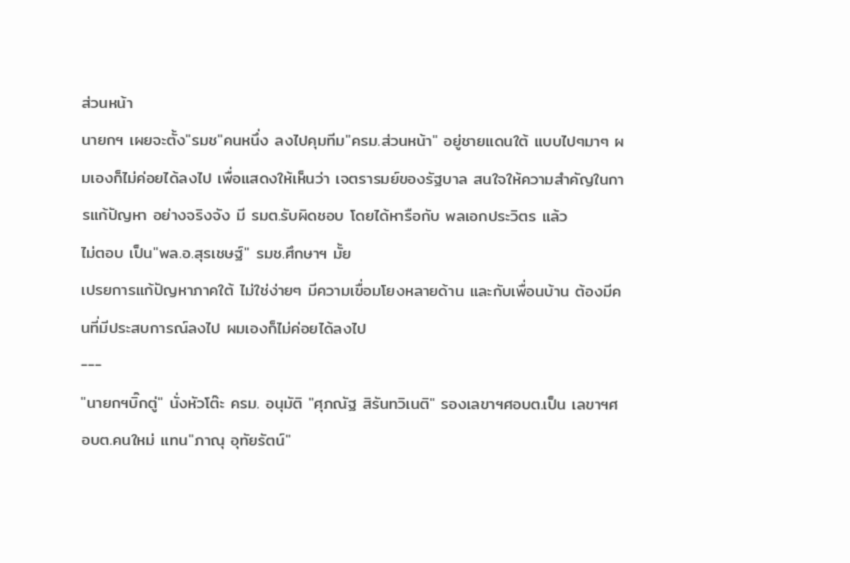ส่วนหน้า
นายกฯ เผยจะตั้ง"รมช"คนหนึ่ง ลงไปคุมทีม"ครม.ส่วนหน้า" อยู่ชายแดนใต้ แบบไปๆมาๆ ผมเองก็ไม่ค่อยได้ลงไป เพื่อแสดงให้เห็นว่า เจตรารมย์ของรัฐบาล สนใจให้ความสำคัญในการแก้ปัญหา อย่างจริงจัง มี รมต.รับผิดชอบ โดยได้หารือกับ พลเอกประวิตร แล้ว
ไม่ตอบ เป็น"พล.อ.สุรเชษฐ์" รมช.ศึกษาฯ มั้ย
เปรยการแก้ปัญหาภาคใต้ ไม่ใช่ง่ายๆ มีความเขื่อมโยงหลายด้าน และกับเพื่อนบ้าน ต้องมีคนที่มีประสบการณ์ลงไป ผมเองก็ไม่ค่อยได้ลงไป
---
"นายกฯบิ๊กตู่" นั่งหัวโต๊ะ ครม. อนุมัติ "ศุภณัฐ สิรันทวิเนติ" รองเลขาฯศอบต.เป็น เลขาฯศอบต.คนใหม่ แทน"ภาณุ อุทัยรัตน์"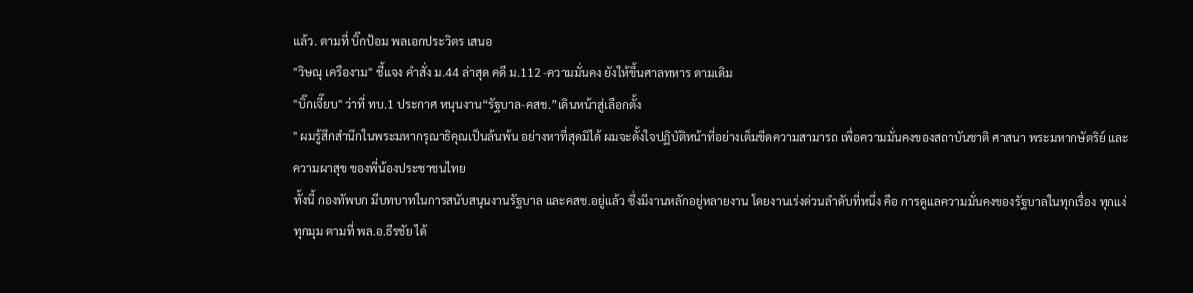แล้ว. ตามที่ บิ๊กป้อม พลเอกประวิตร เสนอ
"วิษณุ เครืองาม" ชี้แจง คำสั่ง ม.44 ล่าสุด คดี ม.112 -ความมั่นคง ยังให้ขึ้นศาลทหาร ตามเดิม
"บิ๊กเจี๊ยบ" ว่าที่ ทบ.1 ประกาศ หนุนงาน“รัฐบาล-คสช.”เดินหน้าสู่เลือกตั้ง
" ผมรู้สึกสำนึกในพระมหากรุณาธิคุณเป็นล้นพ้น อย่างหาที่สุดมิได้ ผมจะตั้งใจปฏิบัติหน้าที่อย่างเต็มขีดความสามารถ เพื่อความมั่นคงของสถาบันชาติ ศาสนา พระมหากษัตริย์ และความผาสุข ของพี่น้องประชาชนไทย
ทั้งนี้ กองทัพบก มีบทบาทในการสนับสนุนงานรัฐบาล และคสช.อยู่แล้ว ซึ่งมีงานหลักอยู่หลายงาน โดยงานเร่งด่วนลำดับที่หนึ่ง คือ การดูแลความมั่นคงของรัฐบาลในทุกเรื่อง ทุกแง่ ทุกมุม ตามที่ พล.อ.ธีรชัย ได้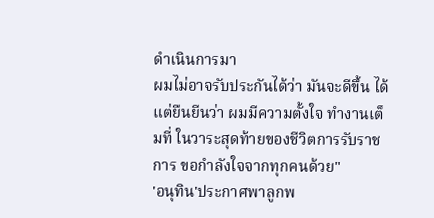ดำเนินการมา
ผมไม่อาจรับประกันได้ว่า มันจะดีขึ้น ได้ แต่ยืนยีนว่า ผมมีความตั้งใจ ทำงานเต็มที่ ในวาระสุดท้ายของชีวิตการรับราชการ ขอกำลังใจจากทุกคนด้วย"
'อนุทิน'ประกาศพาลูกพ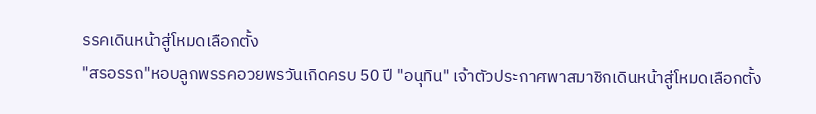รรคเดินหน้าสู่โหมดเลือกตั้ง
"สรอรรถ"หอบลูกพรรคอวยพรวันเกิดครบ 50 ปี "อนุทิน" เจ้าตัวประกาศพาสมาชิกเดินหน้าสู่โหมดเลือกตั้ง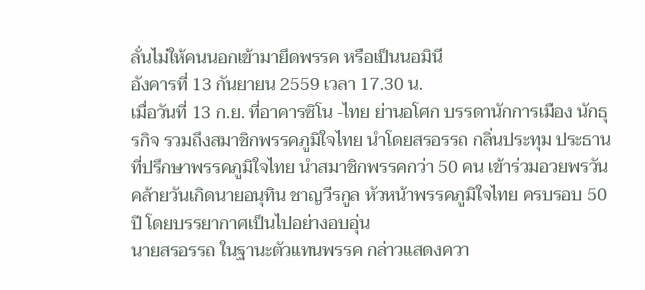ลั่นไม่ให้คนนอกเข้ามายึดพรรค หรือเป็นนอมินี
อังคารที่ 13 กันยายน 2559 เวลา 17.30 น.
เมื่อวันที่ 13 ก.ย. ที่อาคารซิโน -ไทย ย่านอโศก บรรดานักการเมือง นักธุรกิจ รวมถึงสมาชิกพรรคภูมิใจไทย นำโดยสรอรรถ กลิ่นประทุม ประธานที่ปรึกษาพรรคภูมิใจไทย นำสมาชิกพรรคกว่า 50 คน เข้าร่วมอวยพรวันคล้ายวันเกิดนายอนุทิน ชาญวีรกูล หัวหน้าพรรคภูมิใจไทย ครบรอบ 50 ปี โดยบรรยากาศเป็นไปอย่างอบอุ่น
นายสรอรรถ ในฐานะตัวแทนพรรค กล่าวแสดงควา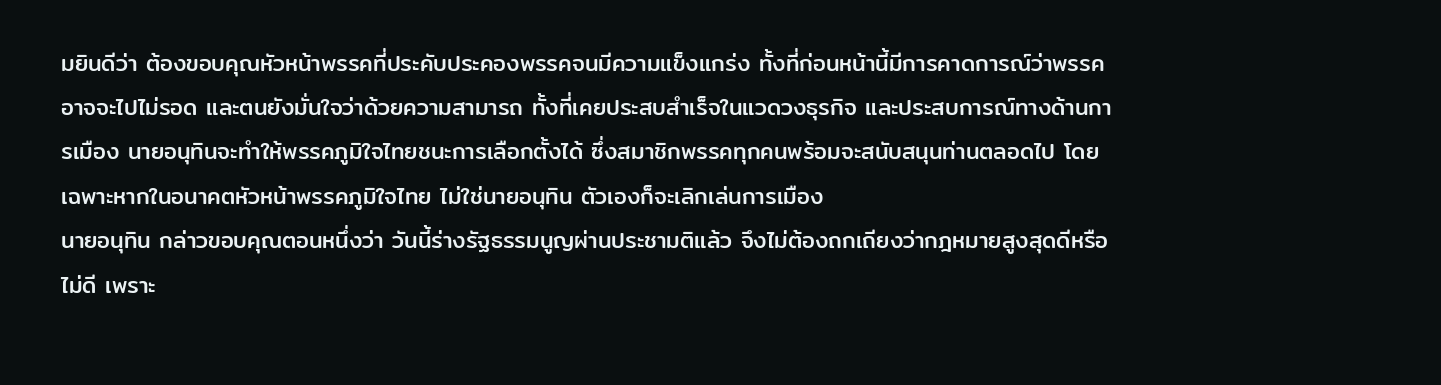มยินดีว่า ต้องขอบคุณหัวหน้าพรรคที่ประคับประคองพรรคจนมีความแข็งแกร่ง ทั้งที่ก่อนหน้านี้มีการคาดการณ์ว่าพรรคอาจจะไปไม่รอด และตนยังมั่นใจว่าด้วยความสามารถ ทั้งที่เคยประสบสำเร็จในแวดวงธุรกิจ และประสบการณ์ทางด้านการเมือง นายอนุทินจะทำให้พรรคภูมิใจไทยชนะการเลือกตั้งได้ ซึ่งสมาชิกพรรคทุกคนพร้อมจะสนับสนุนท่านตลอดไป โดยเฉพาะหากในอนาคตหัวหน้าพรรคภูมิใจไทย ไม่ใช่นายอนุทิน ตัวเองก็จะเลิกเล่นการเมือง
นายอนุทิน กล่าวขอบคุณตอนหนึ่งว่า วันนี้ร่างรัฐธรรมนูญผ่านประชามติแล้ว จึงไม่ต้องถกเถียงว่ากฎหมายสูงสุดดีหรือไม่ดี เพราะ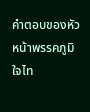คำตอบของหัวหน้าพรรคภูมิใจไท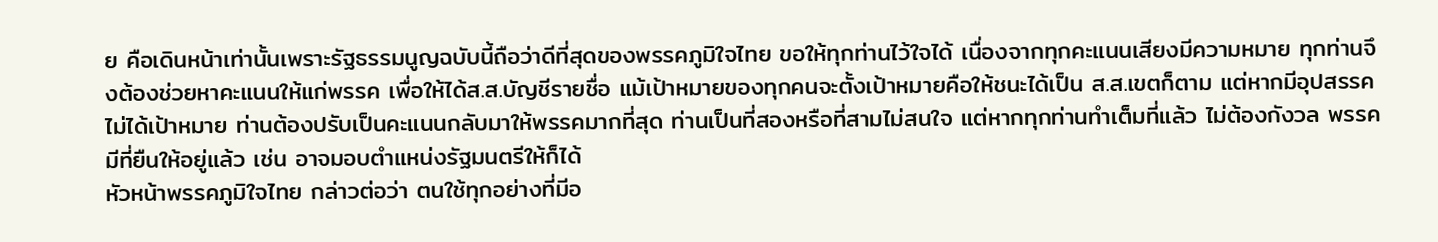ย คือเดินหน้าเท่านั้นเพราะรัฐธรรมนูญฉบับนี้ถือว่าดีที่สุดของพรรคภูมิใจไทย ขอให้ทุกท่านไว้ใจได้ เนื่องจากทุกคะแนนเสียงมีความหมาย ทุกท่านจึงต้องช่วยหาคะแนนให้แก่พรรค เพื่อให้ได้ส.ส.บัญชีรายชื่อ แม้เป้าหมายของทุกคนจะตั้งเป้าหมายคือให้ชนะได้เป็น ส.ส.เขตก็ตาม แต่หากมีอุปสรรคไม่ได้เป้าหมาย ท่านต้องปรับเป็นคะแนนกลับมาให้พรรคมากที่สุด ท่านเป็นที่สองหรือที่สามไม่สนใจ แต่หากทุกท่านทำเต็มที่แล้ว ไม่ต้องกังวล พรรคมีที่ยืนให้อยู่แล้ว เช่น อาจมอบตำแหน่งรัฐมนตรีให้ก็ได้
หัวหน้าพรรคภูมิใจไทย กล่าวต่อว่า ตนใช้ทุกอย่างที่มีอ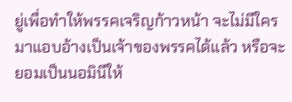ยู่เพื่อทำให้พรรคเจริญก้าวหน้า จะไม่มีใครมาแอบอ้างเป็นเจ้าของพรรคได้แล้ว หรือจะยอมเป็นนอมินีให้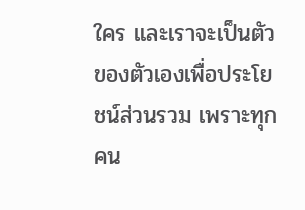ใคร และเราจะเป็นตัวของตัวเองเพื่อประโยชน์ส่วนรวม เพราะทุกคน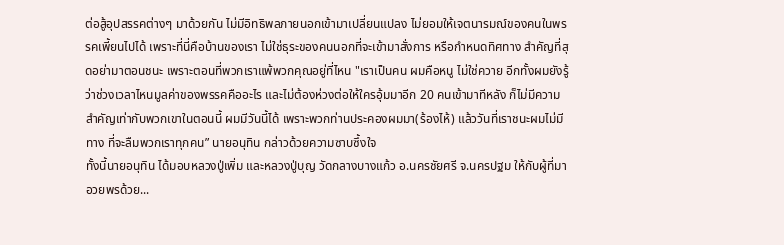ต่อสู้อุปสรรคต่างๆ มาด้วยกัน ไม่มีอิทธิพลภายนอกเข้ามาเปลี่ยนแปลง ไม่ยอมให้เจตนารมณ์ของคนในพรรคเพี้ยนไปได้ เพราะที่นี่คือบ้านของเรา ไม่ใช่ธุระของคนนอกที่จะเข้ามาสั่งการ หรือกำหนดทิศทาง สำคัญที่สุดอย่ามาตอนชนะ เพราะตอนที่พวกเราแพ้พวกคุณอยู่ที่ไหน "เราเป็นคน ผมคือหนู ไม่ใช่ควาย อีกทั้งผมยังรู้ว่าช่วงเวลาไหนมูลค่าของพรรคคืออะไร และไม่ต้องห่วงต่อให้ใครอุ้มมาอีก 20 คนเข้ามาทีหลัง ก็ไม่มีความสำคัญเท่ากับพวกเขาในตอนนี้ ผมมีวันนี้ได้ เพราะพวกท่านประคองผมมา(ร้องไห้) แล้ววันที่เราชนะผมไม่มีทาง ที่จะลืมพวกเราทุกคน” นายอนุทิน กล่าวด้วยความซาบซึ้งใจ
ทั้งนี้นายอนุทิน ได้มอบหลวงปู่เพิ่ม และหลวงปู่บุญ วัดกลางบางแก้ว อ.นครชัยศรี จ.นครปฐม ให้กับผู้ที่มาอวยพรด้วย...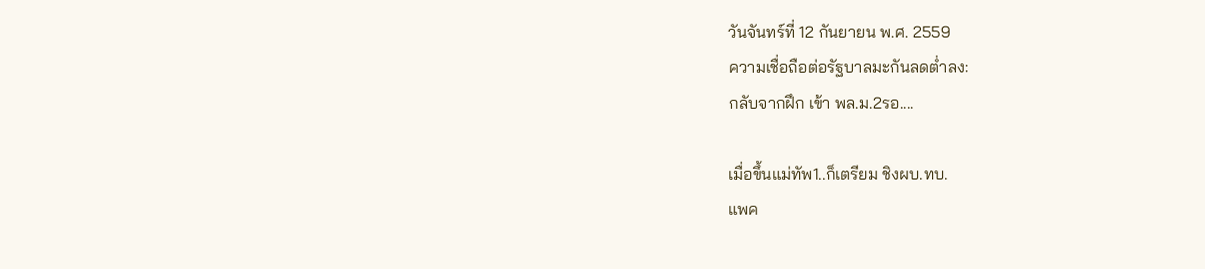วันจันทร์ที่ 12 กันยายน พ.ศ. 2559
ความเชื่อถือต่อรัฐบาลมะกันลดต่ำลง:
กลับจากฝึก เข้า พล.ม.2รอ....

เมื่อขึ้นแม่ทัพ1..ก็เตรียม ชิงผบ.ทบ.
แพค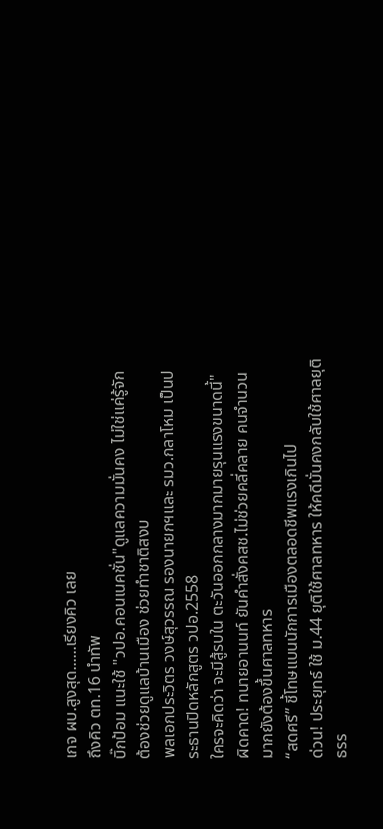เกจ ผบ.สูงสุด......เรียงคิว เลย
ถึงคิว ตท.16 นำทัพ
บิ๊กป้อม แนะใช้ "วปอ.คอนเนคชั่น"ดูแลความมั่นคง ไม่ใช่แค่รู้จัก ต้องช่วยดูแลบ้านเมือง ช่วยทำชาติสงบ
พลเอกประวิตร วงษ์สุวรรณ รองนายกฯและ รมว.กลาโหม เป็นประธานปิดหลักสูตร วปอ.2558
ใครจะคิดว่า จะมีสู้รบใน ตะวันออกกลางมากมายรุนแรงขนาดนี้"
ผิดคาด! ทนายอานนท์ ยันคำสั่งคสช.ไม่ช่วยคลี่คลาย คนจำนวนมากยังต้องขึ้นศาลทหาร
“สดศรี” ชี้โทษแบนนักการเมืองตลอดชีพแรงเกินไป
ด่วน! ประยุทธ์ ใช้ ม.44 ยุติใช้ศาลทหาร ให้คดีมั่นคงกลับใช้ศาลยุติธรร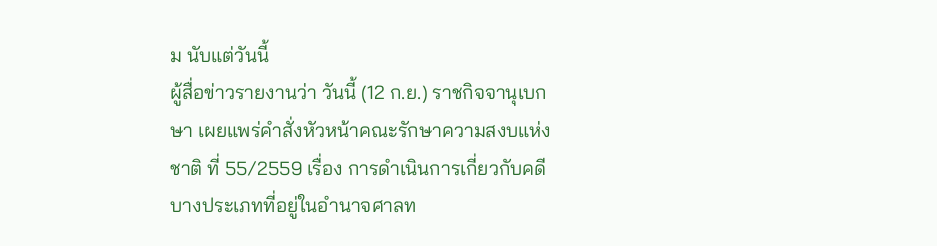ม นับแต่วันนี้
ผู้สื่อข่าวรายงานว่า วันนี้ (12 ก.ย.) ราชกิจจานุเบกษา เผยแพร่คําสั่งหัวหน้าคณะรักษาความสงบแห่งชาติ ที่ 55/2559 เรื่อง การดําเนินการเกี่ยวกับคดีบางประเภทที่อยู่ในอํานาจศาลท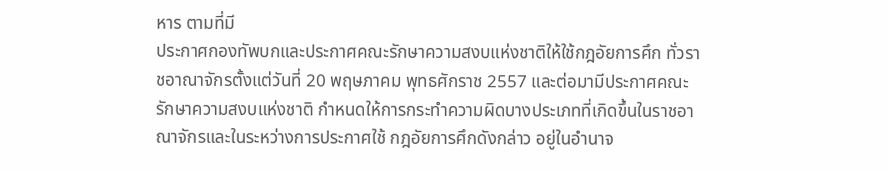หาร ตามที่มี
ประกาศกองทัพบกและประกาศคณะรักษาความสงบแห่งชาติให้ใช้กฎอัยการศึก ทั่วราชอาณาจักรตั้งแต่วันที่ 20 พฤษภาคม พุทธศักราช 2557 และต่อมามีประกาศคณะรักษาความสงบแห่งชาติ กําหนดให้การกระทําความผิดบางประเภทที่เกิดขึ้นในราชอาณาจักรและในระหว่างการประกาศใช้ กฎอัยการศึกดังกล่าว อยู่ในอํานาจ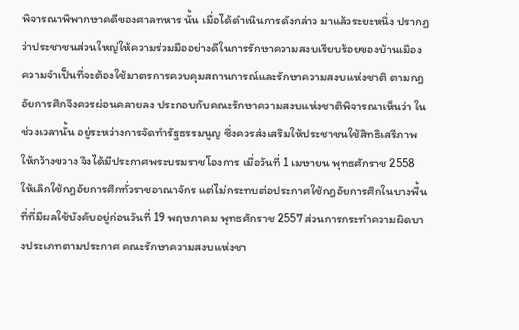พิจารณาพิพากษาคดีของศาลทหาร นั้น เมื่อได้ดําเนินการดังกล่าว มาแล้วระยะหนึ่ง ปรากฏว่าประชาชนส่วนใหญ่ให้ความร่วมมืออย่างดีในการรักษาความสงบเรียบร้อยของบ้านเมือง ความจําเป็นที่จะต้องใช้มาตรการควบคุมสถานการณ์และรักษาความสงบแห่งชาติ ตามกฎอัยการศึกจึงควรผ่อนคลายลง ประกอบกับคณะรักษาความสงบแห่งชาติพิจารณาเห็นว่า ในช่วงเวลานั้น อยู่ระหว่างการจัดทํารัฐธรรมนูญ ซึ่งควรส่งเสริมให้ประชาชนใช้สิทธิเสรีภาพ ให้กว้างขวาง จึงได้มีประกาศพระบรมราชโองการ เมื่อวันที่ 1 เมษายน พุทธศักราช 2558 ให้เลิกใช้กฎอัยการศึกทั่วราชอาณาจักร แต่ไม่กระทบต่อประกาศใช้กฎอัยการศึกในบางพื้นที่ที่มีผลใช้บังคับอยู่ก่อนวันที่ 19 พฤษภาคม พุทธศักราช 2557 ส่วนการกระทําความผิดบางประเภทตามประกาศ คณะรักษาความสงบแห่งชา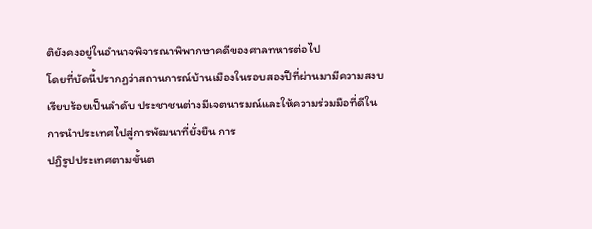ติยังคงอยู่ในอํานาจพิจารณาพิพากษาคดีของศาลทหารต่อไป
โดยที่บัดนี้ปรากฏว่าสถานการณ์บ้านเมืองในรอบสองปีที่ผ่านมามีความสงบเรียบร้อยเป็นลําดับ ประชาชนต่างมีเจตนารมณ์และให้ความร่วมมือที่ดีในการนําประเทศไปสู่การพัฒนาที่ยั่งยืน การ
ปฏิรูปประเทศตามขั้นต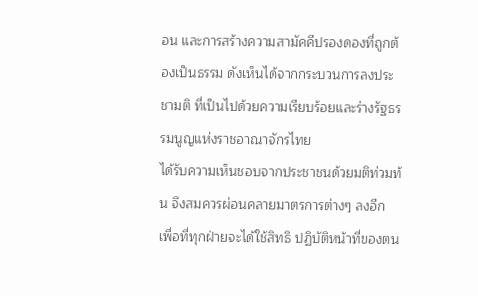อน และการสร้างความสามัคคีปรองดองที่ถูกต้องเป็นธรรม ดังเห็นได้จากกระบวนการลงประชามติ ที่เป็นไปด้วยความเรียบร้อยและร่างรัฐธรรมนูญแห่งราชอาณาจักรไทย
ได้รับความเห็นชอบจากประชาชนด้วยมติท่วมท้น จึงสมควรผ่อนคลายมาตรการต่างๆ ลงอีก เพื่อที่ทุกฝ่ายจะได้ใช้สิทธิ ปฏิบัติหน้าที่ของตน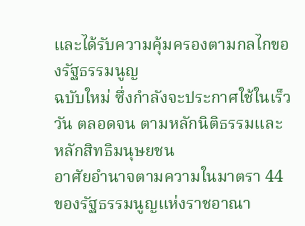และได้รับความคุ้มครองตามกลไกของรัฐธรรมนูญ
ฉบับใหม่ ซึ่งกําลังจะประกาศใช้ในเร็ววัน ตลอดจน ตามหลักนิติธรรมและหลักสิทธิมนุษยชน
อาศัยอํานาจตามความในมาตรา 44 ของรัฐธรรมนูญแห่งราชอาณา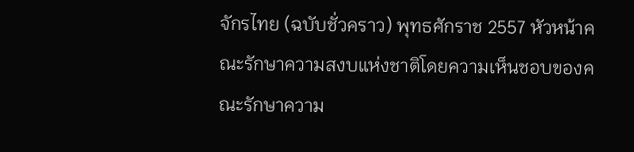จักรไทย (ฉบับชั่วคราว) พุทธศักราช 2557 หัวหน้าคณะรักษาความสงบแห่งชาติโดยความเห็นชอบของคณะรักษาความ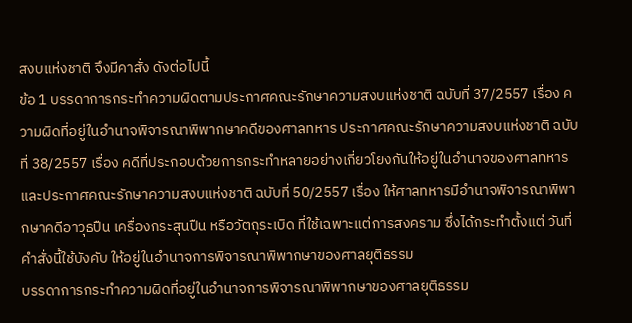สงบแห่งชาติ จึงมีคาสั่ง ดังต่อไปนี้
ข้อ 1 บรรดาการกระทําความผิดตามประกาศคณะรักษาความสงบแห่งชาติ ฉบับที่ 37/2557 เรื่อง ความผิดที่อยู่ในอํานาจพิจารณาพิพากษาคดีของศาลทหาร ประกาศคณะรักษาความสงบแห่งชาติ ฉบับที่ 38/2557 เรื่อง คดีที่ประกอบด้วยการกระทําหลายอย่างเกี่ยวโยงกันให้อยู่ในอํานาจของศาลทหาร และประกาศคณะรักษาความสงบแห่งชาติ ฉบับที่ 50/2557 เรื่อง ให้ศาลทหารมีอํานาจพิจารณาพิพากษาคดีอาวุธปืน เครื่องกระสุนปืน หรือวัตถุระเบิด ที่ใช้เฉพาะแต่การสงคราม ซึ่งได้กระทําตั้งแต่ วันที่คําสั่งนี้ใช้บังคับ ให้อยู่ในอํานาจการพิจารณาพิพากษาของศาลยุติธรรม
บรรดาการกระทําความผิดที่อยู่ในอํานาจการพิจารณาพิพากษาของศาลยุติธรรม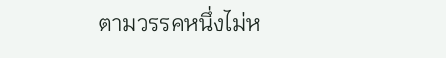ตามวรรคหนึ่งไม่ห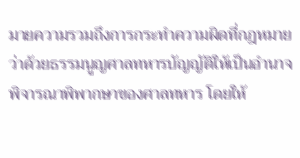มายความรวมถึงการกระทําความผิดที่กฎหมายว่าด้วยธรรมนูญศาลทหารบัญญัติให้เป็นอํานาจ พิจารณาพิพากษาของศาลทหาร โดยให้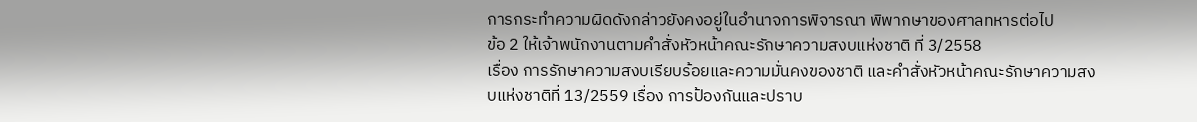การกระทําความผิดดังกล่าวยังคงอยู่ในอํานาจการพิจารณา พิพากษาของศาลทหารต่อไป
ข้อ 2 ให้เจ้าพนักงานตามคําสั่งหัวหน้าคณะรักษาความสงบแห่งชาติ ที่ 3/2558
เรื่อง การรักษาความสงบเรียบร้อยและความมั่นคงของชาติ และคําสั่งหัวหน้าคณะรักษาความสงบแห่งชาติที่ 13/2559 เรื่อง การป้องกันและปราบ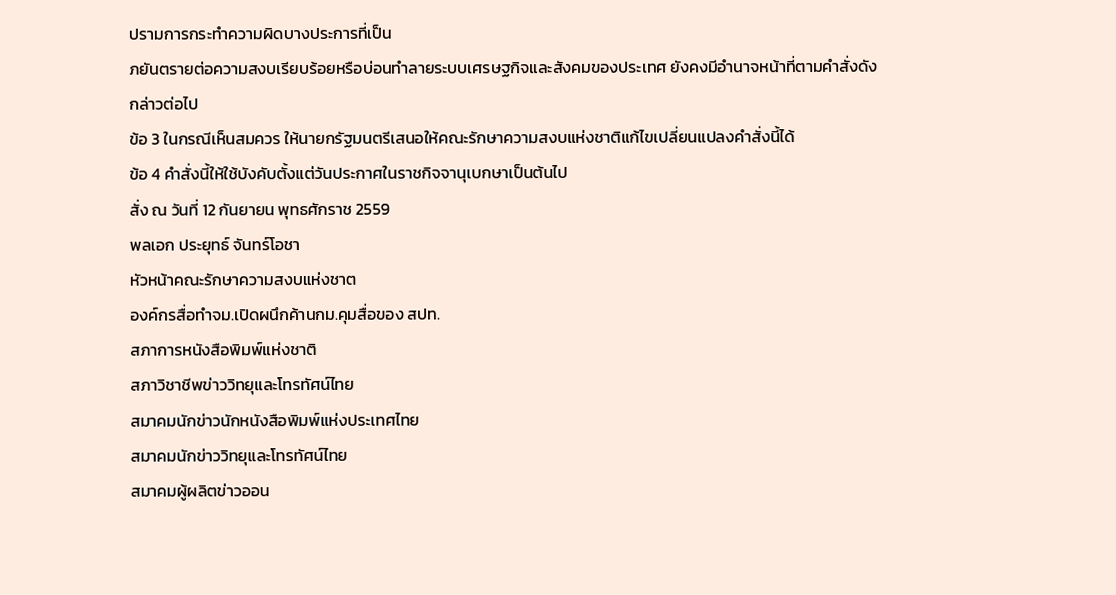ปรามการกระทําความผิดบางประการที่เป็น
ภยันตรายต่อความสงบเรียบร้อยหรือบ่อนทําลายระบบเศรษฐกิจและสังคมของประเทศ ยังคงมีอํานาจหน้าที่ตามคําสั่งดังกล่าวต่อไป
ข้อ 3 ในกรณีเห็นสมควร ให้นายกรัฐมนตรีเสนอให้คณะรักษาความสงบแห่งชาติแก้ไขเปลี่ยนแปลงคําสั่งนี้ได้
ข้อ 4 คําสั่งนี้ให้ใช้บังคับตั้งแต่วันประกาศในราชกิจจานุเบกษาเป็นต้นไป
สั่ง ณ วันที่ 12 กันยายน พุทธศักราช 2559
พลเอก ประยุทธ์ จันทร์โอชา
หัวหน้าคณะรักษาความสงบแห่งชาต
องค์กรสื่อทำจม.เปิดผนึกค้านกม.คุมสื่อของ สปท.
สภาการหนังสือพิมพ์แห่งชาติ
สภาวิชาชีพข่าววิทยุและโทรทัศน์ไทย
สมาคมนักข่าวนักหนังสือพิมพ์แห่งประเทศไทย
สมาคมนักข่าววิทยุและโทรทัศน์ไทย
สมาคมผู้ผลิตข่าวออน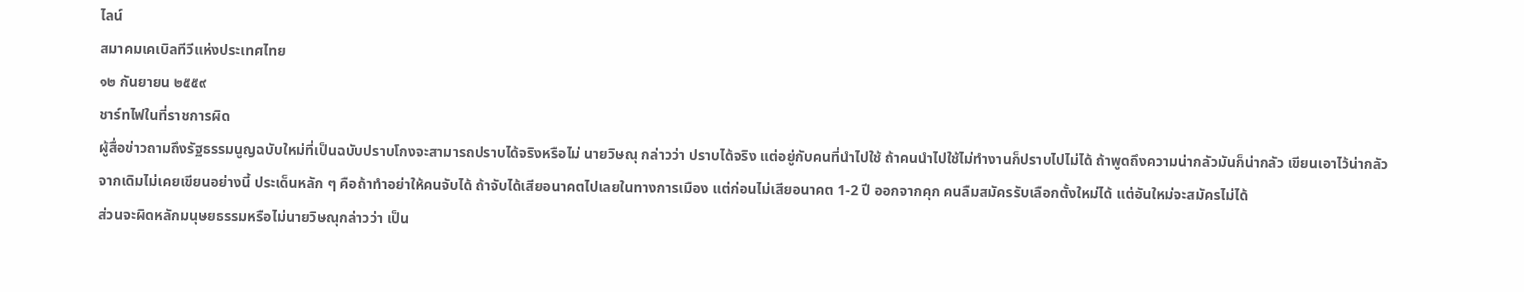ไลน์
สมาคมเคเบิลทีวีแห่งประเทศไทย
๑๒ กันยายน ๒๕๕๙
ชาร์ทไฟในที่ราชการผิด
ผู้สื่อข่าวถามถึงรัฐธรรมนูญฉบับใหม่ที่เป็นฉบับปราบโกงจะสามารถปราบได้จริงหรือไม่ นายวิษณุ กล่าวว่า ปราบได้จริง แต่อยู่กับคนที่นำไปใช้ ถ้าคนนำไปใช้ไม่ทำงานก็ปราบไปไม่ได้ ถ้าพูดถึงความน่ากลัวมันก็น่ากลัว เขียนเอาไว้น่ากลัว จากเดิมไม่เคยเขียนอย่างนี้ ประเด็นหลัก ๆ คือถ้าทำอย่าให้คนจับได้ ถ้าจับได้เสียอนาคตไปเลยในทางการเมือง แต่ก่อนไม่เสียอนาคต 1-2 ปี ออกจากคุก คนลืมสมัครรับเลือกตั้งใหม่ได้ แต่อันใหม่จะสมัครไม่ได้
ส่วนจะผิดหลักมนุษยธรรมหรือไม่นายวิษณุกล่าวว่า เป็น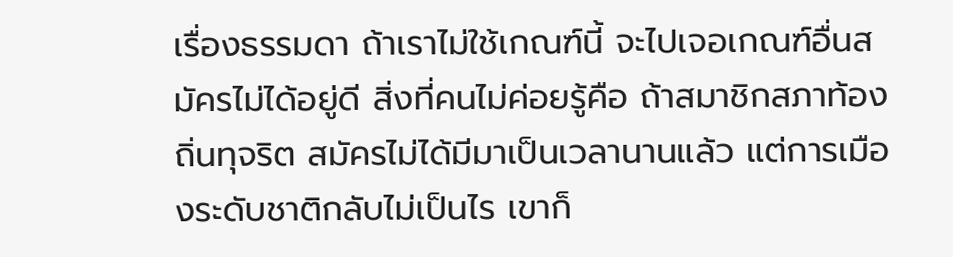เรื่องธรรมดา ถ้าเราไม่ใช้เกณฑ์นี้ จะไปเจอเกณฑ์อื่นสมัครไม่ได้อยู่ดี สิ่งที่คนไม่ค่อยรู้คือ ถ้าสมาชิกสภาท้องถิ่นทุจริต สมัครไม่ได้มีมาเป็นเวลานานแล้ว แต่การเมืองระดับชาติกลับไม่เป็นไร เขาก็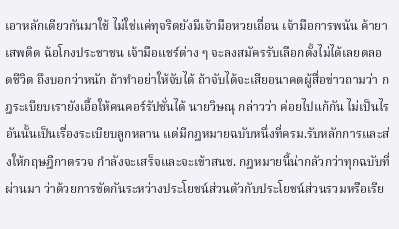เอาหลักเดียวกันมาใช้ ไม่ใช่แค่ทุจริตยังมีเจ้ามือหวยเถื่อน เจ้ามือการพนัน ค้ายาเสพติด ฉ้อโกงประชาชน เจ้ามือแชร์ต่าง ๆ จะลงสมัครรับเลือกตั้งไม่ได้เลยตลอดชีวิต ถึงบอกว่าหนัก ถ้าทำอย่าให้จับได้ ถ้าจับได้จะเสียอนาคตผู้สื่อข่าวถามว่า กฎระเบียบเรายังเอื้อให้คนคอร์รัปชั่นได้ นายวิษณุ กล่าวว่า ค่อยไปแก้กัน ไม่เป็นไร อันนั้นเป็นเรื่องระเบียบลูกหลาน แต่มีกฎหมายฉบับหนึ่งที่ครม.รับหลักการและส่งให้กฤษฎีกาตรวจ กำลังจะเสร็จและจะเข้าสนช. กฎหมายนี้น่ากลัวกว่าทุกฉบับที่ผ่านมา ว่าด้วยการขัดกันระหว่างประโยชน์ส่วนตัวกับประโยชน์ส่วนรวมหรือเรีย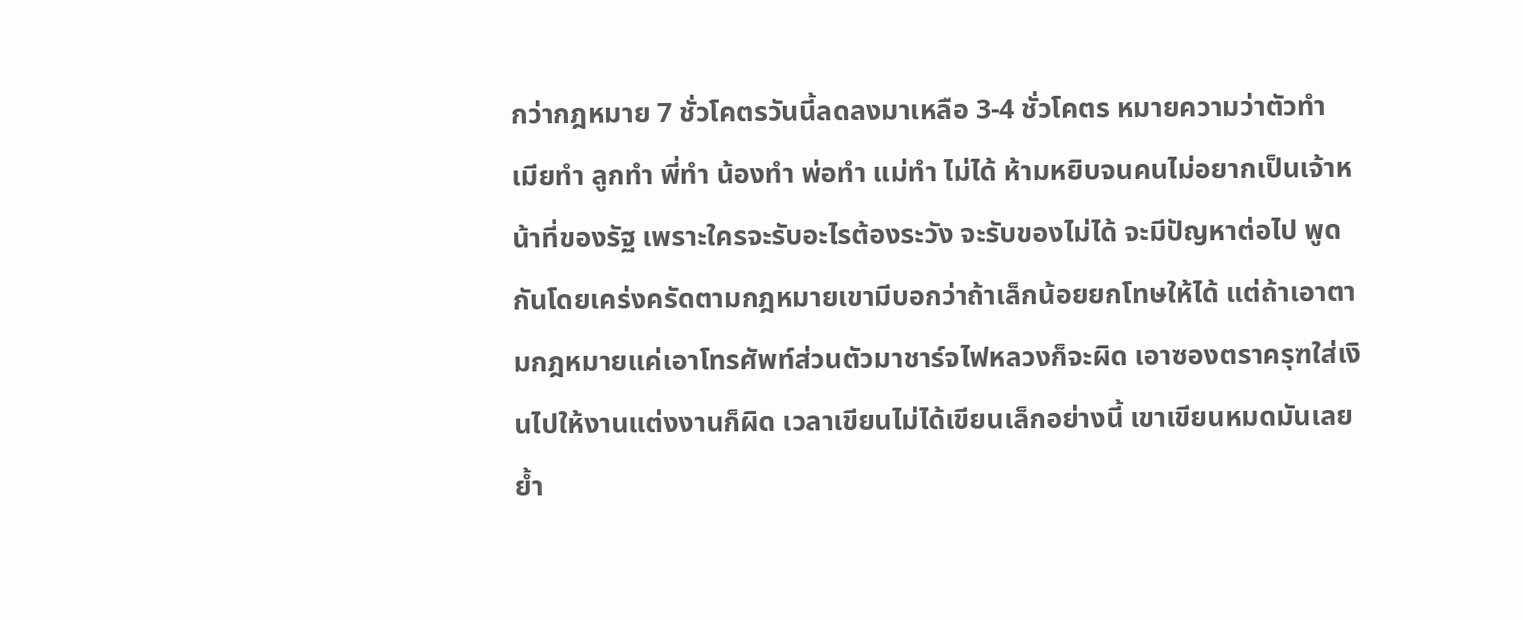กว่ากฎหมาย 7 ชั่วโคตรวันนี้ลดลงมาเหลือ 3-4 ชั่วโคตร หมายความว่าตัวทำ เมียทำ ลูกทำ พี่ทำ น้องทำ พ่อทำ แม่ทำ ไม่ได้ ห้ามหยิบจนคนไม่อยากเป็นเจ้าหน้าที่ของรัฐ เพราะใครจะรับอะไรต้องระวัง จะรับของไม่ได้ จะมีปัญหาต่อไป พูดกันโดยเคร่งครัดตามกฎหมายเขามีบอกว่าถ้าเล็กน้อยยกโทษให้ได้ แต่ถ้าเอาตามกฎหมายแค่เอาโทรศัพท์ส่วนตัวมาชาร์จไฟหลวงก็จะผิด เอาซองตราครุฑใส่เงินไปให้งานแต่งงานก็ผิด เวลาเขียนไม่ได้เขียนเล็กอย่างนี้ เขาเขียนหมดมันเลยย้ำ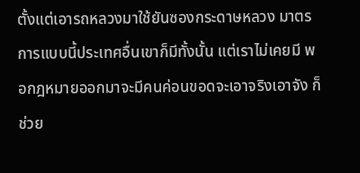ตั้งแต่เอารถหลวงมาใช้ยันซองกระดาษหลวง มาตรการแบบนี้ประเทศอื่นเขาก็มีทั้งนั้น แต่เราไม่เคยมี พอกฎหมายออกมาจะมีคนค่อนขอดจะเอาจริงเอาจัง ก็ช่วย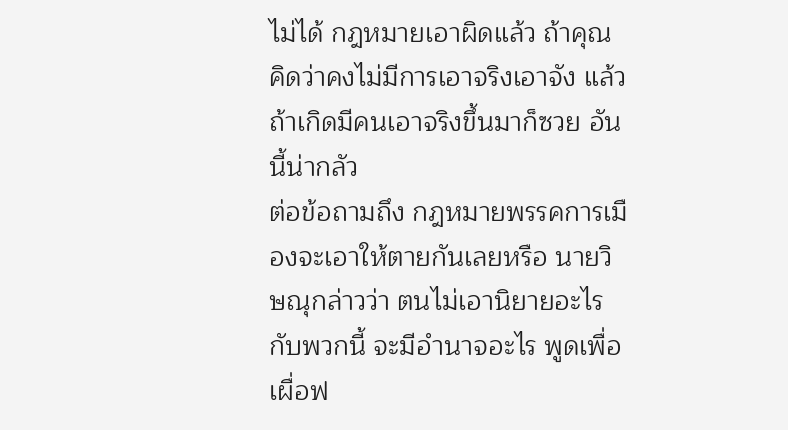ไม่ได้ กฎหมายเอาผิดแล้ว ถ้าคุณคิดว่าคงไม่มีการเอาจริงเอาจัง แล้วถ้าเกิดมีคนเอาจริงขึ้นมาก็ซวย อันนี้น่ากลัว
ต่อข้อถามถึง กฎหมายพรรคการเมืองจะเอาให้ตายกันเลยหรือ นายวิษณุกล่าวว่า ตนไม่เอานิยายอะไรกับพวกนี้ จะมีอำนาจอะไร พูดเพื่อเผื่อฟ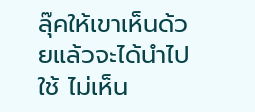ลุ๊คให้เขาเห็นด้วยแล้วจะได้นำไปใช้ ไม่เห็น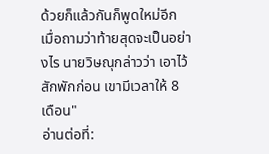ด้วยก็แล้วกันก็พูดใหม่อีก เมื่อถามว่าท้ายสุดจะเป็นอย่างไร นายวิษณุกล่าวว่า เอาไว้สักพักก่อน เขามีเวลาให้ 8 เดือน"
อ่านต่อที่: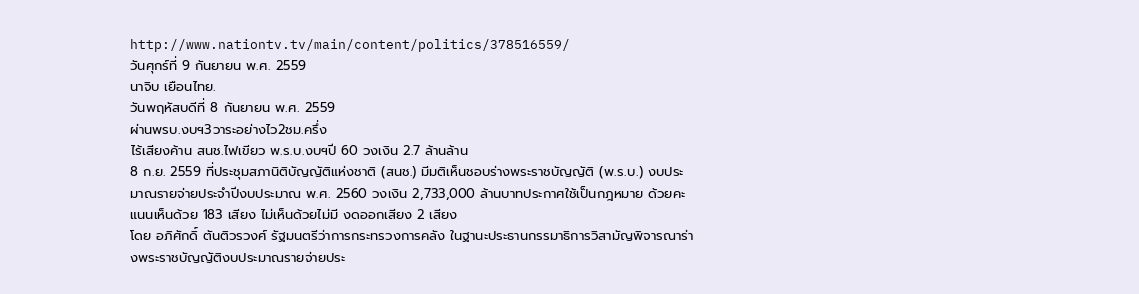http://www.nationtv.tv/main/content/politics/378516559/
วันศุกร์ที่ 9 กันยายน พ.ศ. 2559
นาจิบ เยือนไทย.
วันพฤหัสบดีที่ 8 กันยายน พ.ศ. 2559
ผ่านพรบ.งบฯ3วาระอย่างไว2ชม.ครึ่ง
ไร้เสียงค้าน สนช.ไฟเขียว พ.ร.บ.งบฯปี 60 วงเงิน 2.7 ล้านล้าน
8 ก.ย. 2559 ที่ประชุมสภานิติบัญญัติแห่งชาติ (สนช.) มีมติเห็นชอบร่างพระราชบัญญัติ (พ.ร.บ.) งบประมาณรายจ่ายประจำปีงบประมาณ พ.ศ. 2560 วงเงิน 2,733,000 ล้านบาทประกาศใช้เป็นกฎหมาย ด้วยคะแนนเห็นด้วย 183 เสียง ไม่เห็นด้วยไม่มี งดออกเสียง 2 เสียง
โดย อภิศักดิ์ ตันติวรวงศ์ รัฐมนตรีว่าการกระทรวงการคลัง ในฐานะประธานกรรมาธิการวิสามัญพิจารณาร่างพระราชบัญญัติงบประมาณรายจ่ายประ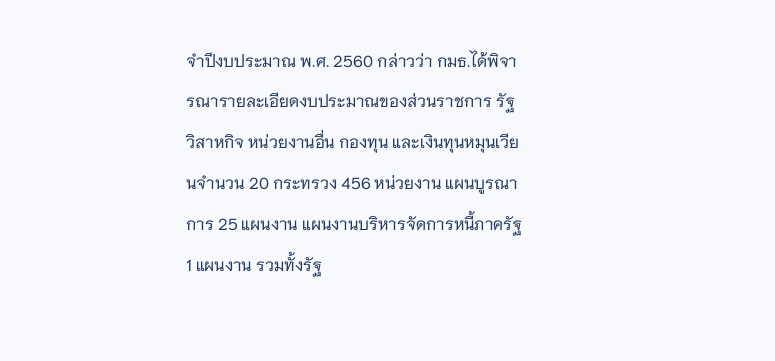จำปีงบประมาณ พ.ศ. 2560 กล่าวว่า กมธ.ได้พิจารณารายละเอียดงบประมาณของส่วนราชการ รัฐวิสาหกิจ หน่วยงานอื่น กองทุน และเงินทุนหมุนเวียนจำนวน 20 กระทรวง 456 หน่วยงาน แผนบูรณาการ 25 แผนงาน แผนงานบริหารจัดการหนี้ภาครัฐ 1 แผนงาน รวมทั้งรัฐ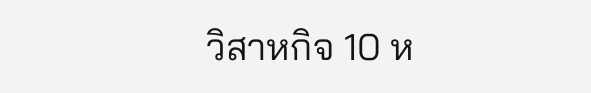วิสาหกิจ 10 ห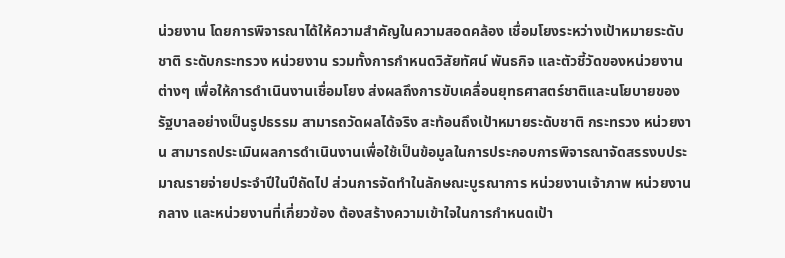น่วยงาน โดยการพิจารณาได้ให้ความสำคัญในความสอดคล้อง เชื่อมโยงระหว่างเป้าหมายระดับชาติ ระดับกระทรวง หน่วยงาน รวมทั้งการกำหนดวิสัยทัศน์ พันธกิจ และตัวชี้วัดของหน่วยงานต่างๆ เพื่อให้การดำเนินงานเชื่อมโยง ส่งผลถึงการขับเคลื่อนยุทธศาสตร์ชาติและนโยบายของรัฐบาลอย่างเป็นรูปธรรม สามารถวัดผลได้จริง สะท้อนถึงเป้าหมายระดับชาติ กระทรวง หน่วยงาน สามารถประเมินผลการดำเนินงานเพื่อใช้เป็นข้อมูลในการประกอบการพิจารณาจัดสรรงบประมาณรายจ่ายประจำปีในปีถัดไป ส่วนการจัดทำในลักษณะบูรณาการ หน่วยงานเจ้าภาพ หน่วยงานกลาง และหน่วยงานที่เกี่ยวข้อง ต้องสร้างความเข้าใจในการกำหนดเป้า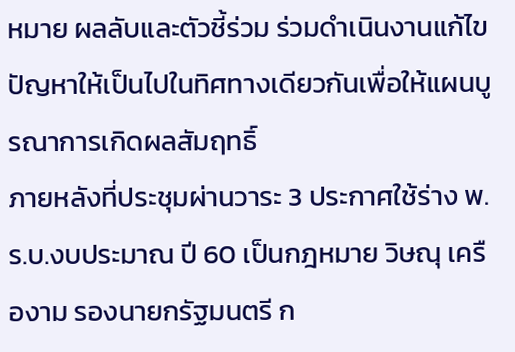หมาย ผลลับและตัวชี้ร่วม ร่วมดำเนินงานแก้ไขปัญหาให้เป็นไปในทิศทางเดียวกันเพื่อให้แผนบูรณาการเกิดผลสัมฤทธิ์
ภายหลังที่ประชุมผ่านวาระ 3 ประกาศใช้ร่าง พ.ร.บ.งบประมาณ ปี 60 เป็นกฎหมาย วิษณุ เครืองาม รองนายกรัฐมนตรี ก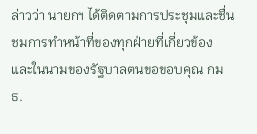ล่าวว่า นายกฯ ได้ติดตามการประชุมและชื่นชมการทำหน้าที่ของทุกฝ่ายที่เกี่ยวข้อง และในนามของรัฐบาลตนขอขอบคุณ กมธ.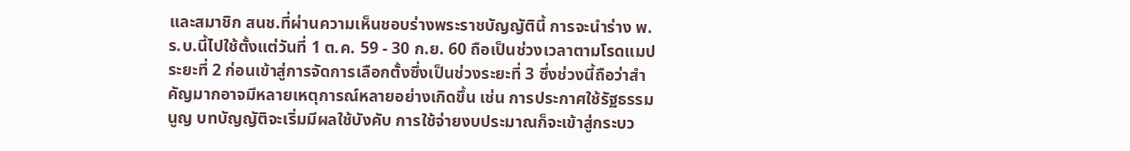และสมาชิก สนช.ที่ผ่านความเห็นชอบร่างพระราชบัญญัตินี้ การจะนำร่าง พ.ร.บ.นี้ไปใช้ตั้งแต่วันที่ 1 ต.ค. 59 - 30 ก.ย. 60 ถือเป็นช่วงเวลาตามโรดแมป ระยะที่ 2 ก่อนเข้าสู่การจัดการเลือกตั้งซึ่งเป็นช่วงระยะที่ 3 ซึ่งช่วงนี้ถือว่าสำคัญมากอาจมีหลายเหตุการณ์หลายอย่างเกิดขึ้น เช่น การประกาศใช้รัฐธรรมนูญ บทบัญญัติจะเริ่มมีผลใช้บังคับ การใช้จ่ายงบประมาณก็จะเข้าสู่กระบว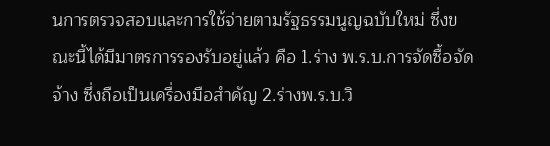นการตรวจสอบและการใช้จ่ายตามรัฐธรรมนูญฉบับใหม่ ซึ่งขณะนี้ได้มีมาตรการรองรับอยู่แล้ว คือ 1.ร่าง พ.ร.บ.การจัดซื้อจัดจ้าง ซึ่งถือเป็นเครื่องมือสำคัญ 2.ร่างพ.ร.บ.วิ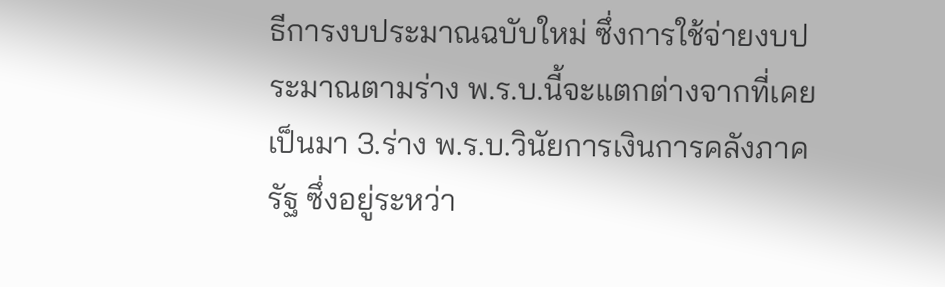ธีการงบประมาณฉบับใหม่ ซึ่งการใช้จ่ายงบประมาณตามร่าง พ.ร.บ.นี้จะแตกต่างจากที่เคยเป็นมา 3.ร่าง พ.ร.บ.วินัยการเงินการคลังภาครัฐ ซึ่งอยู่ระหว่า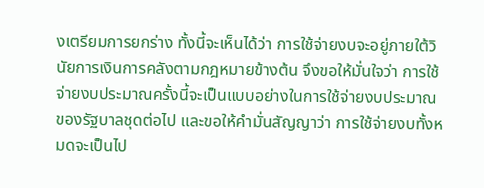งเตรียมการยกร่าง ทั้งนี้จะเห็นได้ว่า การใช้จ่ายงบจะอยู่ภายใต้วินัยการเงินการคลังตามกฎหมายข้างต้น จึงขอให้มั่นใจว่า การใช้จ่ายงบประมาณครั้งนี้จะเป็นแบบอย่างในการใช้จ่ายงบประมาณของรัฐบาลชุดต่อไป และขอให้คำมั่นสัญญาว่า การใช้จ่ายงบทั้งหมดจะเป็นไป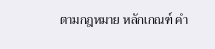ตามกฎหมาย หลักเกณฑ์ คำ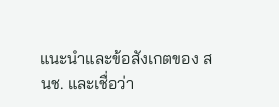แนะนำและข้อสังเกตของ สนช. และเชื่อว่า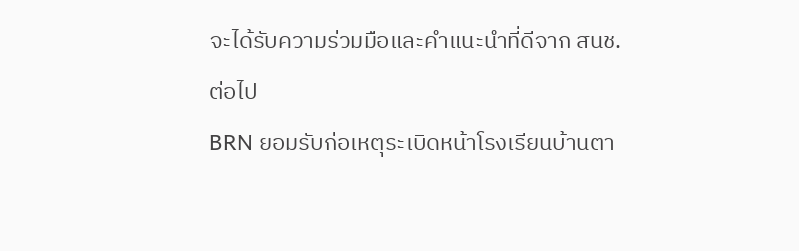จะได้รับความร่วมมือและคำแนะนำที่ดีจาก สนช.ต่อไป
BRN ยอมรับก่อเหตุระเบิดหน้าโรงเรียนบ้านตา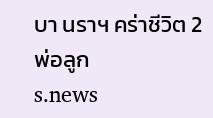บา นราฯ คร่าชีวิต 2 พ่อลูก
s.news